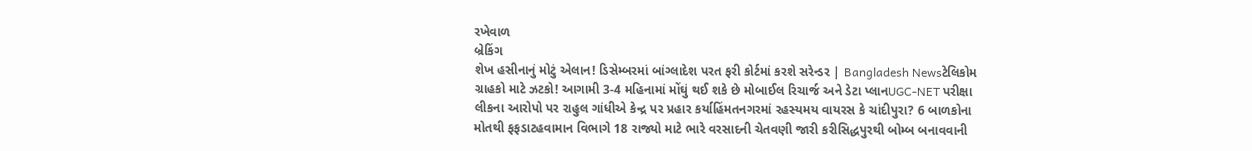રખેવાળ
બ્રેકિંગ
શેખ હસીનાનું મોટું એલાન! ડિસેમ્બરમાં બાંગ્લાદેશ પરત ફરી કોર્ટમાં કરશે સરેન્ડર | Bangladesh Newsટેલિકોમ ગ્રાહકો માટે ઝટકો! આગામી 3-4 મહિનામાં મોંઘું થઈ શકે છે મોબાઈલ રિચાર્જ અને ડેટા પ્લાનUGC-NET પરીક્ષા લીકના આરોપો પર રાહુલ ગાંધીએ કેન્દ્ર પર પ્રહાર કર્યાહિંમતનગરમાં રહસ્યમય વાયરસ કે ચાંદીપુરા? 6 બાળકોના મોતથી ફફડાટહવામાન વિભાગે 18 રાજ્યો માટે ભારે વરસાદની ચેતવણી જારી કરીસિદ્ધપુરથી બોમ્બ બનાવવાની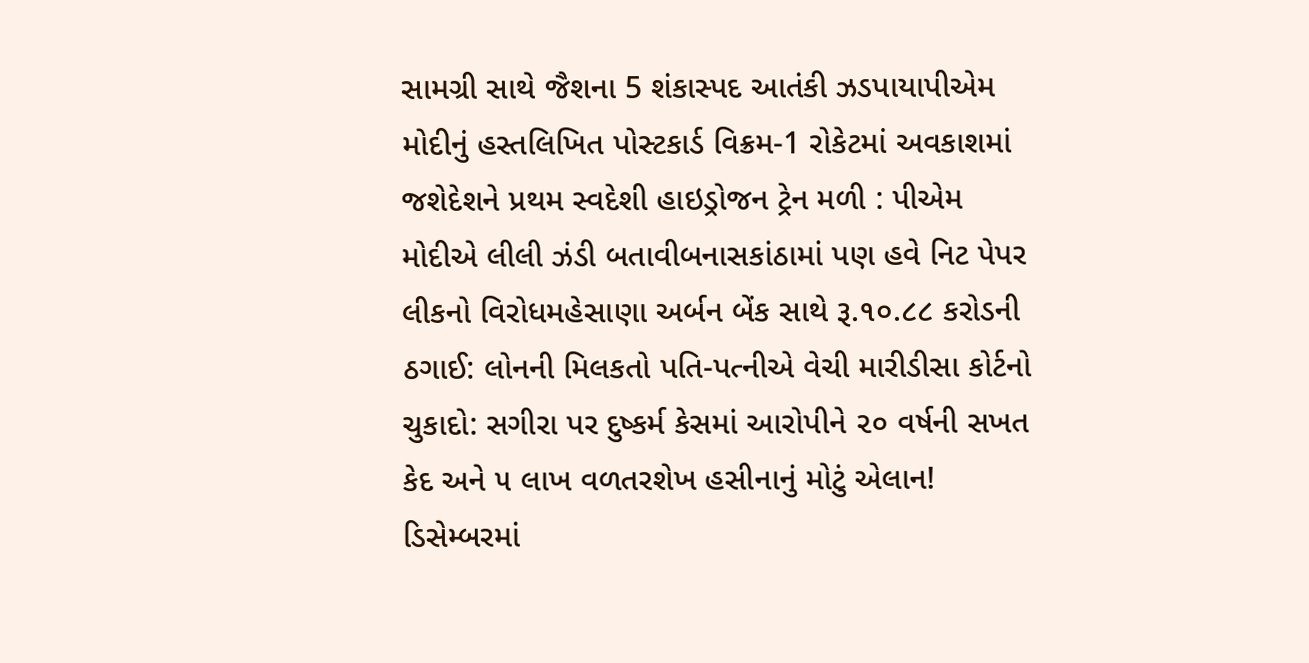સામગ્રી સાથે જૈશના 5 શંકાસ્પદ આતંકી ઝડપાયાપીએમ મોદીનું હસ્તલિખિત પોસ્ટકાર્ડ વિક્રમ-1 રોકેટમાં અવકાશમાં જશેદેશને પ્રથમ સ્વદેશી હાઇડ્રોજન ટ્રેન મળી : પીએમ મોદીએ લીલી ઝંડી બતાવીબનાસકાંઠામાં પણ હવે નિટ પેપર લીકનો વિરોધમહેસાણા અર્બન બેંક સાથે રૂ.૧૦.૮૮ કરોડની ઠગાઈ: લોનની મિલકતો પતિ-પત્નીએ વેચી મારીડીસા કોર્ટનો ચુકાદો: સગીરા પર દુષ્કર્મ કેસમાં આરોપીને ૨૦ વર્ષની સખત કેદ અને ૫ લાખ વળતરશેખ હસીનાનું મોટું એલાન! ડિસેમ્બરમાં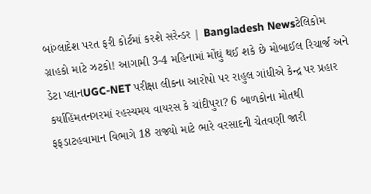બાંગ્લાદેશ પરત ફરી કોર્ટમાં કરશે સરેન્ડર | Bangladesh Newsટેલિકોમ ગ્રાહકો માટે ઝટકો! આગામી 3-4 મહિનામાં મોંઘું થઈ શકે છે મોબાઈલ રિચાર્જ અને ડેટા પ્લાનUGC-NET પરીક્ષા લીકના આરોપો પર રાહુલ ગાંધીએ કેન્દ્ર પર પ્રહાર કર્યાહિંમતનગરમાં રહસ્યમય વાયરસ કે ચાંદીપુરા? 6 બાળકોના મોતથી ફફડાટહવામાન વિભાગે 18 રાજ્યો માટે ભારે વરસાદની ચેતવણી જારી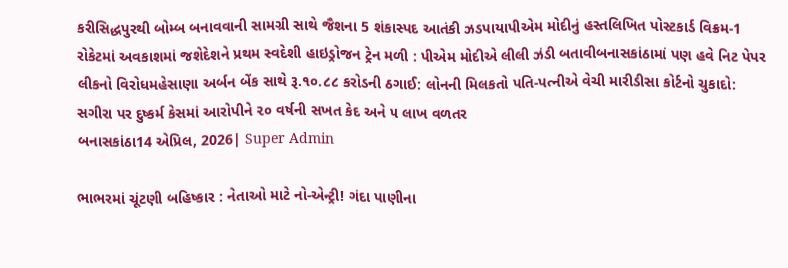કરીસિદ્ધપુરથી બોમ્બ બનાવવાની સામગ્રી સાથે જૈશના 5 શંકાસ્પદ આતંકી ઝડપાયાપીએમ મોદીનું હસ્તલિખિત પોસ્ટકાર્ડ વિક્રમ-1 રોકેટમાં અવકાશમાં જશેદેશને પ્રથમ સ્વદેશી હાઇડ્રોજન ટ્રેન મળી : પીએમ મોદીએ લીલી ઝંડી બતાવીબનાસકાંઠામાં પણ હવે નિટ પેપર લીકનો વિરોધમહેસાણા અર્બન બેંક સાથે રૂ.૧૦.૮૮ કરોડની ઠગાઈ: લોનની મિલકતો પતિ-પત્નીએ વેચી મારીડીસા કોર્ટનો ચુકાદો: સગીરા પર દુષ્કર્મ કેસમાં આરોપીને ૨૦ વર્ષની સખત કેદ અને ૫ લાખ વળતર
બનાસકાંઠા14 એપ્રિલ, 2026| Super Admin

ભાભરમાં ચૂંટણી બહિષ્કાર : નેતાઓ માટે નો-એન્ટ્રી! ગંદા પાણીના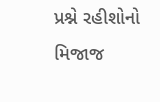પ્રશ્ને રહીશોનો મિજાજ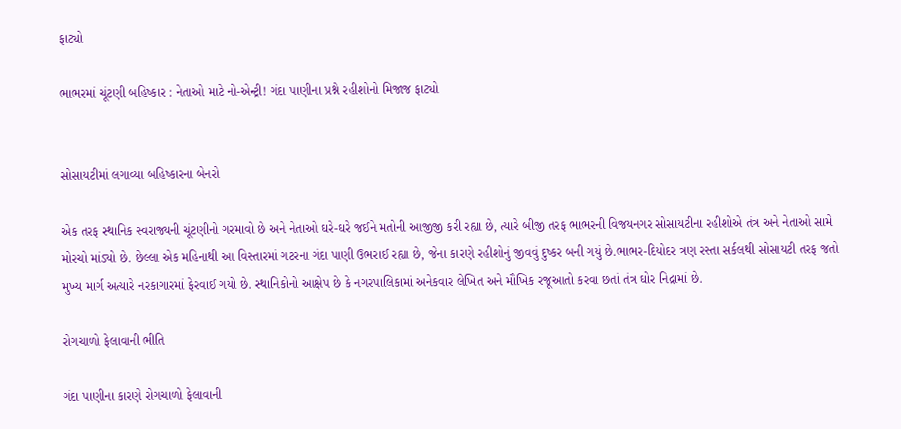ફાટ્યો

ભાભરમાં ચૂંટણી બહિષ્કાર : નેતાઓ માટે નો-એન્ટ્રી! ગંદા પાણીના પ્રશ્ને રહીશોનો મિજાજ ફાટ્યો


સોસાયટીમાં લગાવ્યા બહિષ્કારના બેનરો

એક તરફ સ્થાનિક સ્વરાજ્યની ચૂંટણીનો ગરમાવો છે અને નેતાઓ ઘરે-ઘરે જઈને મતોની આજીજી કરી રહ્યા છે, ત્યારે બીજી તરફ ભાભરની વિજયનગર સોસાયટીના રહીશોએ તંત્ર અને નેતાઓ સામે મોરચો માંડ્યો છે. છેલ્લા એક મહિનાથી આ વિસ્તારમાં ગટરના ગંદા પાણી ઉભરાઈ રહ્યા છે, જેના કારણે રહીશોનું જીવવું દુષ્કર બની ગયું છે.ભાભર-દિયોદર ત્રણ રસ્તા સર્કલથી સોસાયટી તરફ જતો મુખ્ય માર્ગ અત્યારે નરકાગારમાં ફેરવાઈ ગયો છે. સ્થાનિકોનો આક્ષેપ છે કે નગરપાલિકામાં અનેકવાર લેખિત અને મૌખિક રજૂઆતો કરવા છતાં તંત્ર ઘોર નિદ્રામાં છે.

રોગચાળો ફેલાવાની ભીતિ

ગંદા પાણીના કારણે રોગચાળો ફેલાવાની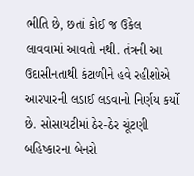ભીતિ છે, છતાં કોઈ જ ઉકેલ લાવવામાં આવતો નથી. તંત્રની આ ઉદાસીનતાથી કંટાળીને હવે રહીશોએ આરપારની લડાઈ લડવાનો નિર્ણય કર્યો છે. સોસાયટીમાં ઠેર-ઠેર ચૂંટણી બહિષ્કારના બેનરો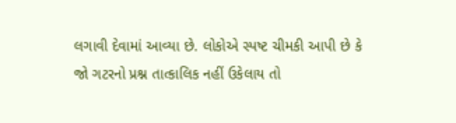લગાવી દેવામાં આવ્યા છે. લોકોએ સ્પષ્ટ ચીમકી આપી છે કે જો ગટરનો પ્રશ્ન તાત્કાલિક નહીં ઉકેલાય તો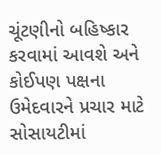ચૂંટણીનો બહિષ્કાર કરવામાં આવશે અને કોઈપણ પક્ષના ઉમેદવારને પ્રચાર માટે સોસાયટીમાં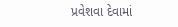પ્રવેશવા દેવામાં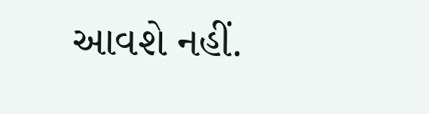આવશે નહીં.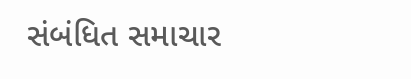સંબંધિત સમાચાર